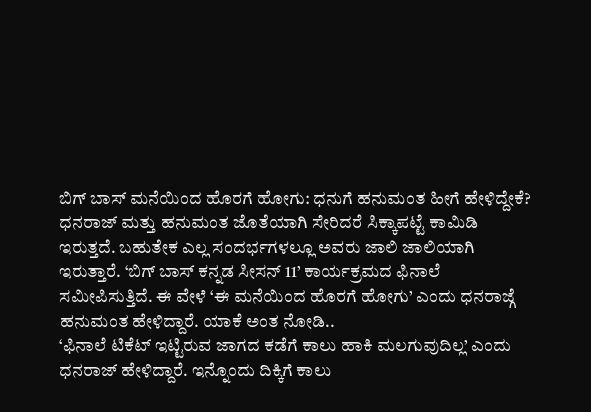ಬಿಗ್ ಬಾಸ್ ಮನೆಯಿಂದ ಹೊರಗೆ ಹೋಗು: ಧನುಗೆ ಹನುಮಂತ ಹೀಗೆ ಹೇಳಿದ್ದೇಕೆ?
ಧನರಾಜ್ ಮತ್ತು ಹನುಮಂತ ಜೊತೆಯಾಗಿ ಸೇರಿದರೆ ಸಿಕ್ಕಾಪಟ್ಟೆ ಕಾಮಿಡಿ ಇರುತ್ತದೆ. ಬಹುತೇಕ ಎಲ್ಲ ಸಂದರ್ಭಗಳಲ್ಲೂ ಅವರು ಜಾಲಿ ಜಾಲಿಯಾಗಿ ಇರುತ್ತಾರೆ. ‘ಬಿಗ್ ಬಾಸ್ ಕನ್ನಡ ಸೀಸನ್ 11’ ಕಾರ್ಯಕ್ರಮದ ಫಿನಾಲೆ ಸಮೀಪಿಸುತ್ತಿದೆ. ಈ ವೇಳೆ ‘ಈ ಮನೆಯಿಂದ ಹೊರಗೆ ಹೋಗು’ ಎಂದು ಧನರಾಜ್ಗೆ ಹನುಮಂತ ಹೇಳಿದ್ದಾರೆ. ಯಾಕೆ ಅಂತ ನೋಡಿ..
‘ಫಿನಾಲೆ ಟಿಕೆಟ್ ಇಟ್ಟಿರುವ ಜಾಗದ ಕಡೆಗೆ ಕಾಲು ಹಾಕಿ ಮಲಗುವುದಿಲ್ಲ’ ಎಂದು ಧನರಾಜ್ ಹೇಳಿದ್ದಾರೆ. ಇನ್ನೊಂದು ದಿಕ್ಕಿಗೆ ಕಾಲು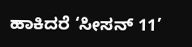ಹಾಕಿದರೆ ‘ಸೀಸನ್ 11’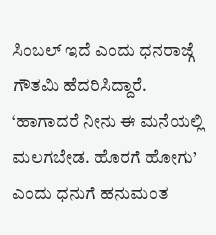ಸಿಂಬಲ್ ಇದೆ ಎಂದು ಧನರಾಜ್ಗೆ ಗೌತಮಿ ಹೆದರಿಸಿದ್ದಾರೆ. ‘ಹಾಗಾದರೆ ನೀನು ಈ ಮನೆಯಲ್ಲಿ ಮಲಗಬೇಡ. ಹೊರಗೆ ಹೋಗು’ ಎಂದು ಧನುಗೆ ಹನುಮಂತ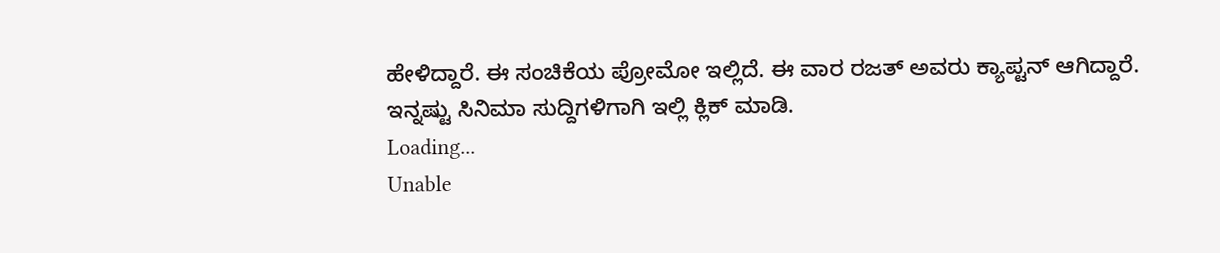ಹೇಳಿದ್ದಾರೆ. ಈ ಸಂಚಿಕೆಯ ಪ್ರೋಮೋ ಇಲ್ಲಿದೆ. ಈ ವಾರ ರಜತ್ ಅವರು ಕ್ಯಾಪ್ಟನ್ ಆಗಿದ್ದಾರೆ.
ಇನ್ನಷ್ಟು ಸಿನಿಮಾ ಸುದ್ದಿಗಳಿಗಾಗಿ ಇಲ್ಲಿ ಕ್ಲಿಕ್ ಮಾಡಿ.
Loading...
Unable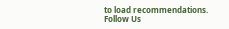to load recommendations.
Follow Us